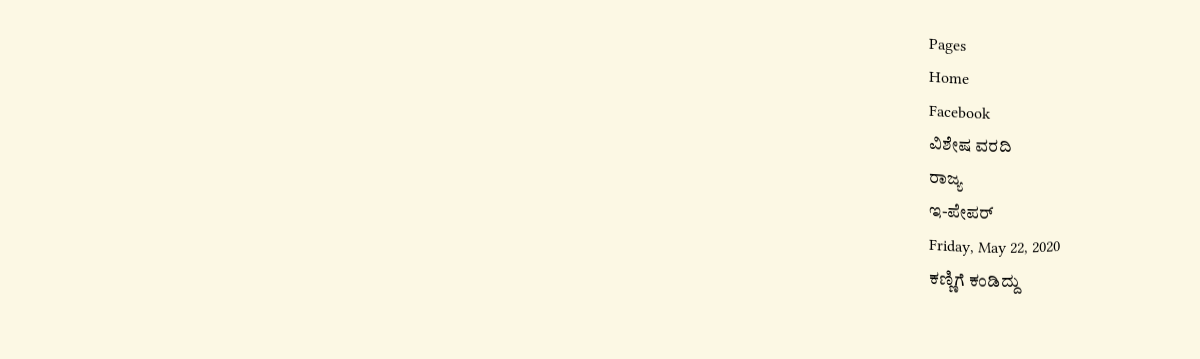Pages
Home
Facebook
ವಿಶೇಷ ವರದಿ
ರಾಜ್ಯ
ಇ-ಪೇಪರ್
Friday, May 22, 2020
ಕಣ್ಣಿಗೆ ಕಂಡಿದ್ದು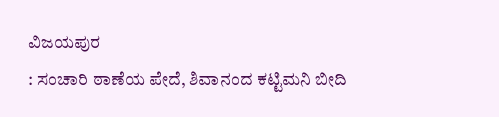ವಿಜಯಪುರ
: ಸಂಚಾರಿ ಠಾಣೆಯ ಪೇದೆ, ಶಿವಾನಂದ ಕಟ್ಟಿಮನಿ ಬೀದಿ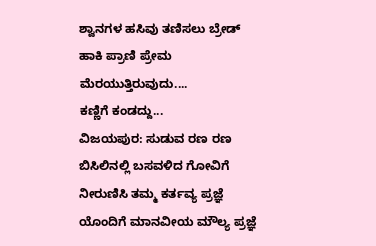ಶ್ವಾನಗಳ ಹಸಿವು ತಣಿಸಲು ಬ್ರೇಡ್ ಹಾಕಿ ಪ್ರಾಣಿ ಪ್ರೇಮ ಮೆರಯುತ್ತಿರುವುದು....
ಕಣ್ಣಿಗೆ ಕಂಡದ್ದು...
ವಿಜಯಪುರ: ಸುಡುವ ರಣ ರಣ ಬಿಸಿಲಿನಲ್ಲಿ ಬಸವಳಿದ ಗೋವಿಗೆ ನೀರುಣಿಸಿ ತಮ್ಮ ಕರ್ತವ್ಯ ಪ್ರಜ್ಞೆ ಯೊಂದಿಗೆ ಮಾನವೀಯ ಮೌಲ್ಯ ಪ್ರಜ್ಞೆ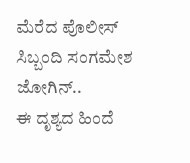ಮೆರೆದ ಪೊಲೀಸ್ ಸಿಬ್ಬಂದಿ ಸಂಗಮೇಶ ಜೋಗಿನ್..
ಈ ದೃಶ್ಯದ ಹಿಂದೆ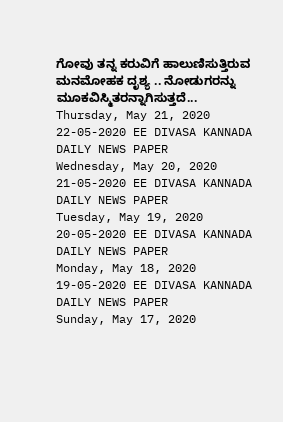ಗೋವು ತನ್ನ ಕರುವಿಗೆ ಹಾಲುಣಿಸುತ್ತಿರುವ ಮನಮೋಹಕ ದೃಶ್ಯ .. ನೋಡುಗರನ್ನು ಮೂಕವಿಸ್ಮಿತರನ್ನಾಗಿಸುತ್ತದೆ...
Thursday, May 21, 2020
22-05-2020 EE DIVASA KANNADA DAILY NEWS PAPER
Wednesday, May 20, 2020
21-05-2020 EE DIVASA KANNADA DAILY NEWS PAPER
Tuesday, May 19, 2020
20-05-2020 EE DIVASA KANNADA DAILY NEWS PAPER
Monday, May 18, 2020
19-05-2020 EE DIVASA KANNADA DAILY NEWS PAPER
Sunday, May 17, 2020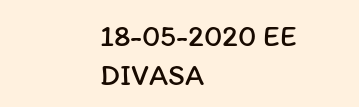18-05-2020 EE DIVASA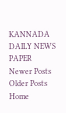KANNADA DAILY NEWS PAPER
Newer Posts
Older Posts
Home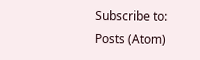Subscribe to:
Posts (Atom)